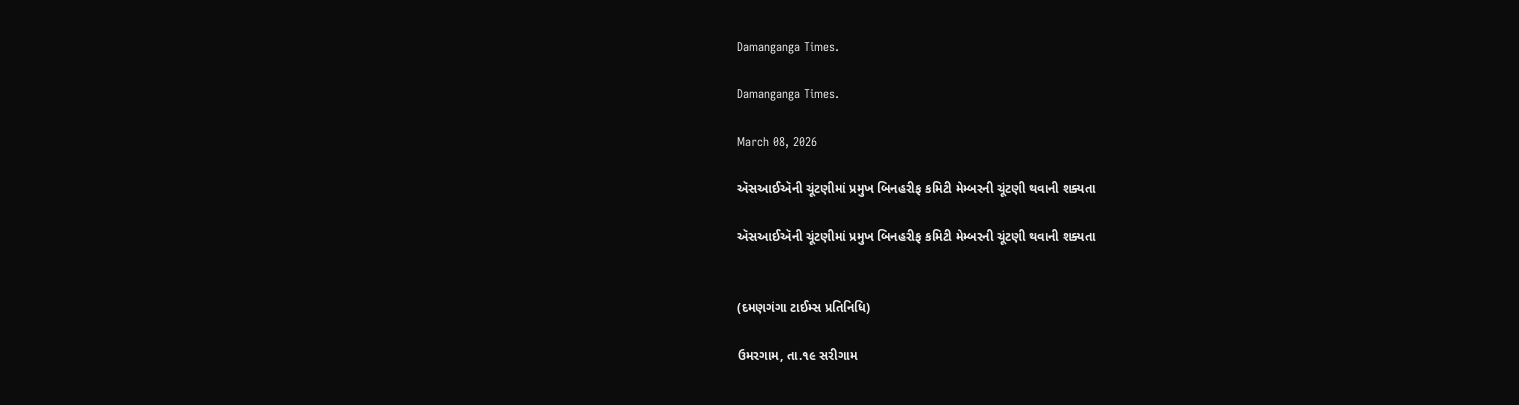Damanganga Times.

Damanganga Times.

March 08, 2026

ઍસઆઈઍની ચૂંટણીમાં પ્રમુખ બિનહરીફ કમિટી મેમ્બરની ચૂંટણી થવાની શક્યતા

ઍસઆઈઍની ચૂંટણીમાં પ્રમુખ બિનહરીફ કમિટી મેમ્બરની ચૂંટણી થવાની શક્યતા


(દમણગંગા ટાઈમ્સ પ્રતિનિધિ)

ઉમરગામ, તા.૧૯ સરીગામ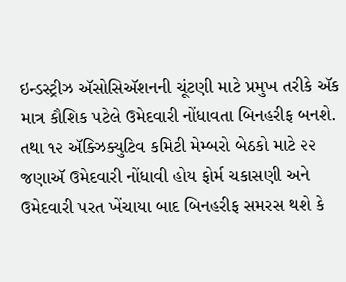ઇન્ડસ્ટ્રીઝ ઍસોસિઍશનની ચૂંટણી માટે પ્રમુખ તરીકે ઍક માત્ર કૌશિક પટેલે ઉમેદવારી નોંધાવતા બિનહરીફ બનશે. તથા ૧૨ ઍક્ઝિક્યુટિવ કમિટી મેમ્બરો બેઠકો માટે ૨૨ જણાઍ ઉમેદવારી નોંધાવી હોય ફોર્મ ચકાસણી અને ઉમેદવારી પરત ખેંચાયા બાદ બિનહરીફ સમરસ થશે કે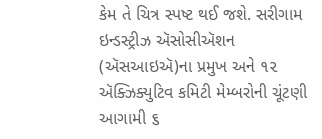કેમ તે ચિત્ર સ્પષ્ટ થઈ જશે. સરીગામ ઇન્ડસ્ટ્રીઝ ઍસોસીઍશન (ઍસઆઇઍ)ના પ્રમુખ અને ૧૨ ઍક્ઝિક્યુટિવ કમિટી મેમ્બરોની ચૂંટણી આગામી ૬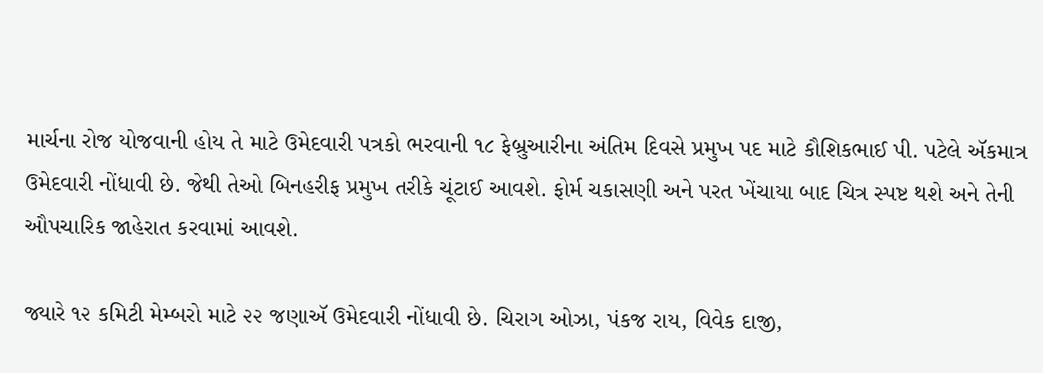માર્ચના રોજ યોજવાની હોય તે માટે ઉમેદવારી પત્રકો ભરવાની ૧૮ ફેબ્રુઆરીના અંતિમ દિવસે પ્રમુખ પદ માટે કૌશિકભાઈ પી. પટેલે ઍકમાત્ર ઉમેદવારી નોંધાવી છે. જેથી તેઓ બિનહરીફ પ્રમુખ તરીકે ચૂંટાઈ આવશે. ફોર્મ ચકાસણી અને પરત ખેંચાયા બાદ ચિત્ર સ્પષ્ટ થશે અને તેની ઔપચારિક જાહેરાત કરવામાં આવશે.

જ્યારે ૧૨ કમિટી મેમ્બરો માટે ૨૨ જણાઍ ઉમેદવારી નોંધાવી છે. ચિરાગ ઓઝા, પંકજ રાય, વિવેક દાજી,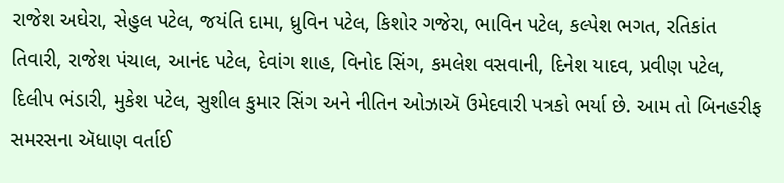રાજેશ અઘેરા, સેહુલ પટેલ, જયંતિ દામા, ધ્રુવિન પટેલ, કિશોર ગજેરા, ભાવિન પટેલ, કલ્પેશ ભગત, રતિકાંત તિવારી, રાજેશ પંચાલ, આનંદ પટેલ, દેવાંગ શાહ, વિનોદ સિંગ, કમલેશ વસવાની, દિનેશ યાદવ, પ્રવીણ પટેલ, દિલીપ ભંડારી, મુકેશ પટેલ, સુશીલ કુમાર સિંગ અને નીતિન ઓઝાઍ ઉમેદવારી પત્રકો ભર્યા છે. આમ તો બિનહરીફ સમરસના ઍધાણ વર્તાઈ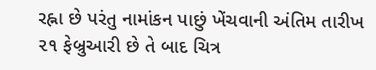રહ્ના છે પરંતુ નામાંકન પાછું ખેંચવાની અંતિમ તારીખ ૨૧ ફેબ્રુઆરી છે તે બાદ ચિત્ર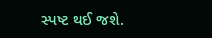સ્પષ્ટ થઈ જશે.